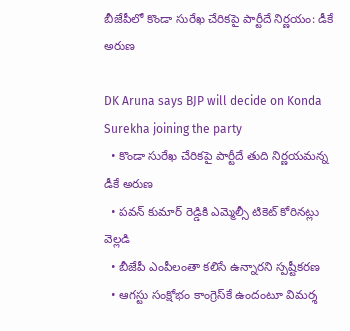బీజేపీలో కొండా సురేఖ చేరికపై పార్టీదే నిర్ణయం: డీకే అరుణ

DK Aruna says BJP will decide on Konda Surekha joining the party
  • కొండా సురేఖ చేరికపై పార్టీదే తుది నిర్ణయమన్న డీకే అరుణ
  • పవన్ కుమార్ రెడ్డికి ఎమ్మెల్సీ టికెట్ కోరినట్లు వెల్లడి
  • బీజేపీ ఎంపీలంతా కలిసే ఉన్నారని స్పష్టీకరణ
  • ఆగస్టు సంక్షోభం కాంగ్రెస్‌కే ఉందంటూ విమర్శ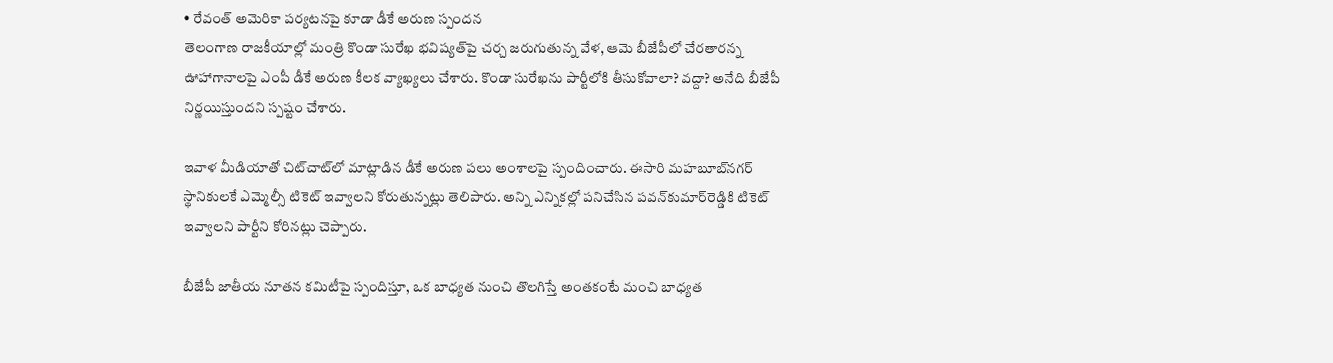• రేవంత్ అమెరికా పర్యటనపై కూడా డీకే అరుణ స్పందన
తెలంగాణ రాజకీయాల్లో మంత్రి కొండా సురేఖ భవిష్యత్‌పై చర్చ జరుగుతున్న వేళ, ఆమె బీజేపీలో చేరతారన్న ఊహాగానాలపై ఎంపీ డీకే అరుణ కీలక వ్యాఖ్యలు చేశారు. కొండా సురేఖను పార్టీలోకి తీసుకోవాలా? వద్దా? అనేది బీజేపీ నిర్ణయిస్తుందని స్పష్టం చేశారు.

ఇవాళ మీడియాతో చిట్‌చాట్‌లో మాట్లాడిన డీకే అరుణ పలు అంశాలపై స్పందించారు. ఈసారి మహబూబ్‌నగర్‌ స్థానికులకే ఎమ్మెల్సీ టికెట్ ఇవ్వాలని కోరుతున్నట్లు తెలిపారు. అన్ని ఎన్నికల్లో పనిచేసిన పవన్‌కుమార్‌రెడ్డికి టికెట్ ఇవ్వాలని పార్టీని కోరినట్లు చెప్పారు.

బీజేపీ జాతీయ నూతన కమిటీపై స్పందిస్తూ, ఒక బాధ్యత నుంచి తొలగిస్తే అంతకంటే మంచి బాధ్యత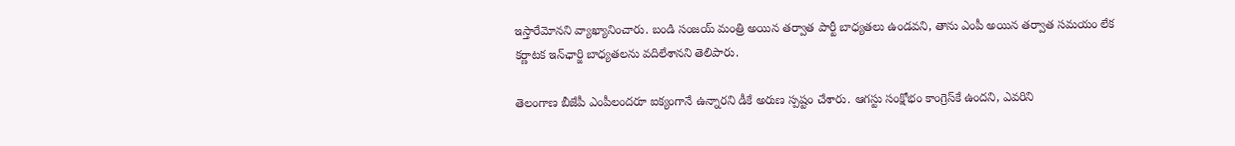ఇస్తారేమోనని వ్యాఖ్యానించారు. బండి సంజయ్ మంత్రి అయిన తర్వాత పార్టీ బాధ్యతలు ఉండవని, తాను ఎంపీ అయిన తర్వాత సమయం లేక కర్ణాటక ఇన్‌ఛార్జి బాధ్యతలను వదిలేశానని తెలిపారు.

తెలంగాణ బీజేపీ ఎంపీలందరూ ఐక్యంగానే ఉన్నారని డీకే అరుణ స్పష్టం చేశారు. ఆగస్టు సంక్షోభం కాంగ్రెస్‌కే ఉందని, ఎవరిని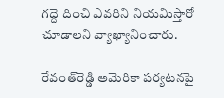గద్దె దించి ఎవరిని నియమిస్తారో చూడాలని వ్యాఖ్యానించారు.

రేవంత్‌రెడ్డి అమెరికా పర్యటనపై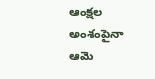ఆంక్షల అంశంపైనా ఆమె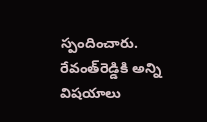స్పందించారు. రేవంత్‌రెడ్డికి అన్ని విషయాలు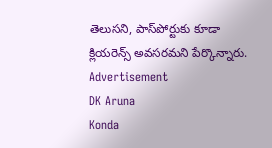తెలుసని, పాస్‌పోర్టుకు కూడా క్లియరెన్స్ అవసరమని పేర్కొన్నారు.
Advertisement
DK Aruna
Konda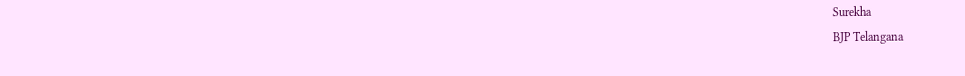Surekha
BJP Telangana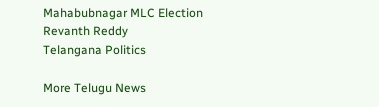Mahabubnagar MLC Election
Revanth Reddy
Telangana Politics

More Telugu News